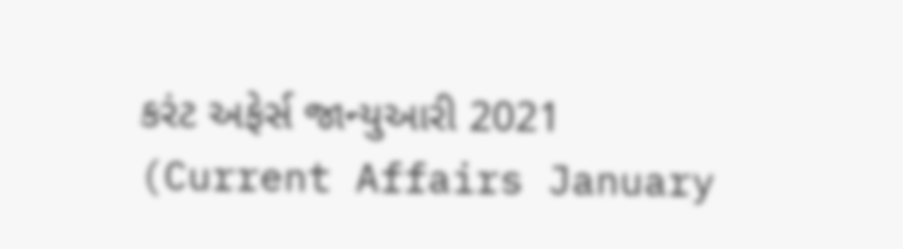કરંટ અફેર્સ જાન્યુઆરી 2021 (Current Affairs January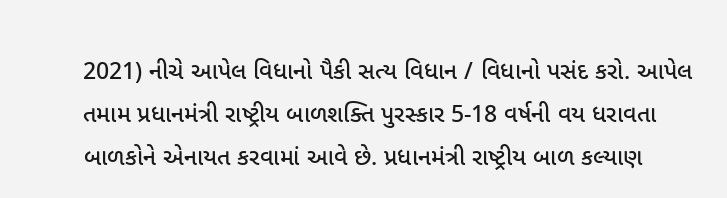2021) નીચે આપેલ વિધાનો પૈકી સત્ય વિધાન / વિધાનો પસંદ કરો. આપેલ તમામ પ્રધાનમંત્રી રાષ્ટ્રીય બાળશક્તિ પુરસ્કાર 5-18 વર્ષની વય ધરાવતા બાળકોને એનાયત કરવામાં આવે છે. પ્રધાનમંત્રી રાષ્ટ્રીય બાળ કલ્યાણ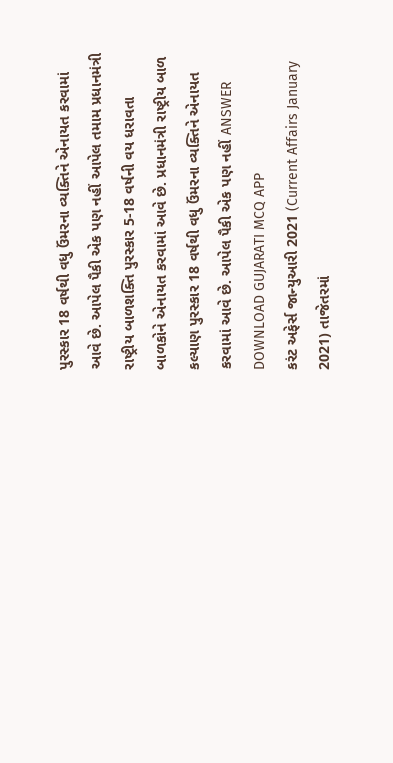પુરસ્કાર 18 વર્ષથી વધુ ઉંમરના વ્યક્તિને એનાયત કરવામાં આવે છે. આપેલ પૈકી એક પણ નહીં આપેલ તમામ પ્રધાનમંત્રી રાષ્ટ્રીય બાળશક્તિ પુરસ્કાર 5-18 વર્ષની વય ધરાવતા બાળકોને એનાયત કરવામાં આવે છે. પ્રધાનમંત્રી રાષ્ટ્રીય બાળ કલ્યાણ પુરસ્કાર 18 વર્ષથી વધુ ઉંમરના વ્યક્તિને એનાયત કરવામાં આવે છે. આપેલ પૈકી એક પણ નહીં ANSWER DOWNLOAD GUJARATI MCQ APP
કરંટ અફેર્સ જાન્યુઆરી 2021 (Current Affairs January 2021) તાજેતરમાં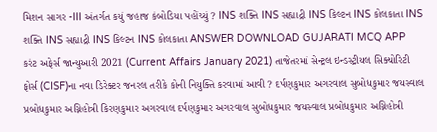મિશન સાગર -III અંતર્ગત કયું જહાજ કંબોડિયા પહોંચ્યું ? INS શક્તિ INS સહ્યાદ્રી INS કિલ્ટન INS કોલકાતા INS શક્તિ INS સહ્યાદ્રી INS કિલ્ટન INS કોલકાતા ANSWER DOWNLOAD GUJARATI MCQ APP
કરંટ અફેર્સ જાન્યુઆરી 2021 (Current Affairs January 2021) તાજેતરમાં સેન્ટ્રલ ઇન્ડસ્ટ્રીયલ સિક્યોરિટી ફોર્સ (CISF)ના નવા ડિરેક્ટર જનરલ તરીકે કોની નિયુક્તિ કરવામાં આવી ? દર્પણકુમાર અગરવાલ સુબોધકુમાર જયસ્વાલ પ્રબોધકુમાર અગ્નિહોત્રી કિરણકુમાર અગરવાલ દર્પણકુમાર અગરવાલ સુબોધકુમાર જયસ્વાલ પ્રબોધકુમાર અગ્નિહોત્રી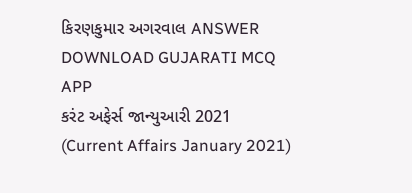કિરણકુમાર અગરવાલ ANSWER DOWNLOAD GUJARATI MCQ APP
કરંટ અફેર્સ જાન્યુઆરી 2021 (Current Affairs January 2021)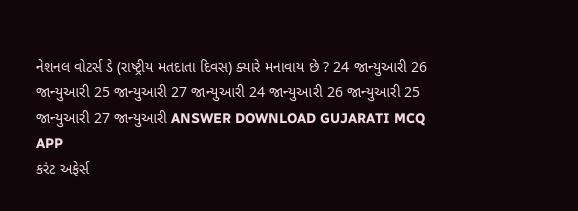નેશનલ વોટર્સ ડે (રાષ્ટ્રીય મતદાતા દિવસ) ક્યારે મનાવાય છે ? 24 જાન્યુઆરી 26 જાન્યુઆરી 25 જાન્યુઆરી 27 જાન્યુઆરી 24 જાન્યુઆરી 26 જાન્યુઆરી 25 જાન્યુઆરી 27 જાન્યુઆરી ANSWER DOWNLOAD GUJARATI MCQ APP
કરંટ અફેર્સ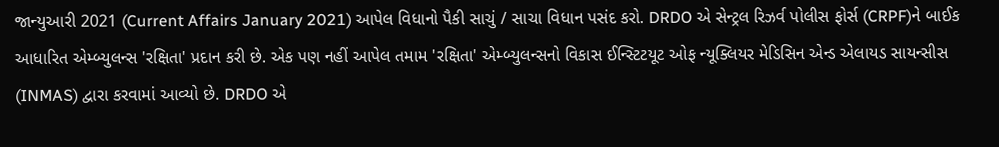જાન્યુઆરી 2021 (Current Affairs January 2021) આપેલ વિધાનો પૈકી સાચું / સાચા વિધાન પસંદ કરો. DRDO એ સેન્ટ્રલ રિઝર્વ પોલીસ ફોર્સ (CRPF)ને બાઈક આધારિત એમ્બ્યુલન્સ 'રક્ષિતા' પ્રદાન કરી છે. એક પણ નહીં આપેલ તમામ 'રક્ષિતા' એમ્બ્યુલન્સનો વિકાસ ઈન્સ્ટિટયૂટ ઓફ ન્યૂક્લિયર મેડિસિન એન્ડ એલાયડ સાયન્સીસ (INMAS) દ્વારા કરવામાં આવ્યો છે. DRDO એ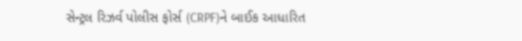સેન્ટ્રલ રિઝર્વ પોલીસ ફોર્સ (CRPF)ને બાઈક આધારિત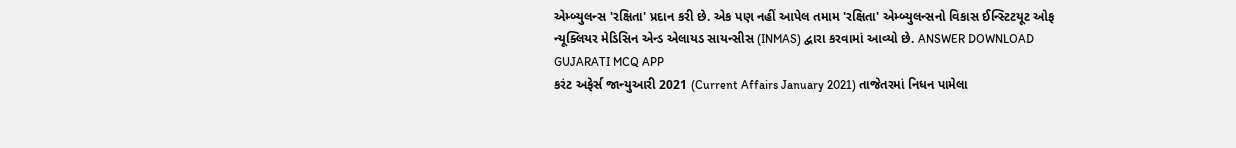એમ્બ્યુલન્સ 'રક્ષિતા' પ્રદાન કરી છે. એક પણ નહીં આપેલ તમામ 'રક્ષિતા' એમ્બ્યુલન્સનો વિકાસ ઈન્સ્ટિટયૂટ ઓફ ન્યૂક્લિયર મેડિસિન એન્ડ એલાયડ સાયન્સીસ (INMAS) દ્વારા કરવામાં આવ્યો છે. ANSWER DOWNLOAD GUJARATI MCQ APP
કરંટ અફેર્સ જાન્યુઆરી 2021 (Current Affairs January 2021) તાજેતરમાં નિધન પામેલા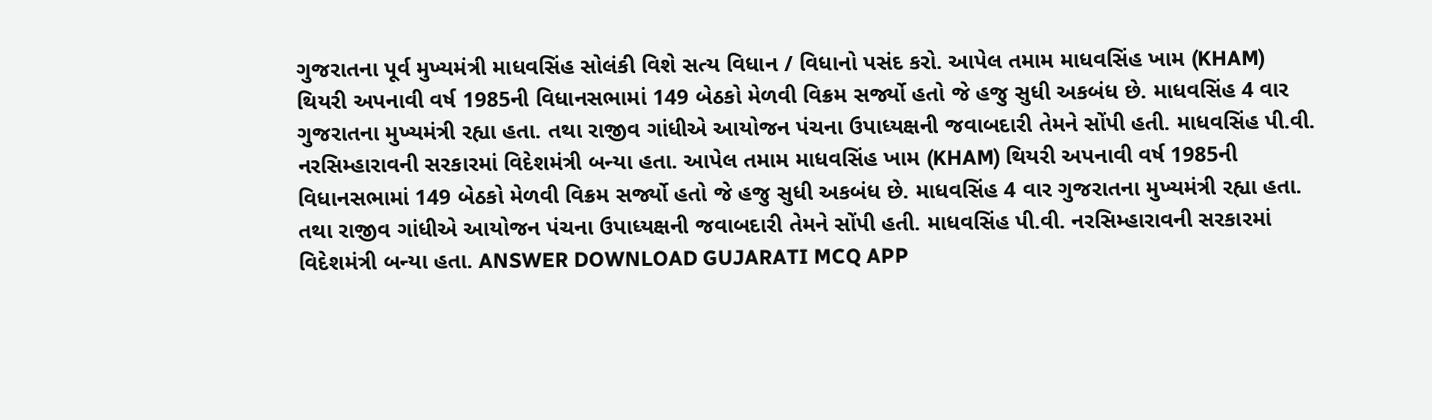ગુજરાતના પૂર્વ મુખ્યમંત્રી માધવસિંહ સોલંકી વિશે સત્ય વિધાન / વિધાનો પસંદ કરો. આપેલ તમામ માધવસિંહ ખામ (KHAM) થિયરી અપનાવી વર્ષ 1985ની વિધાનસભામાં 149 બેઠકો મેળવી વિક્રમ સર્જ્યો હતો જે હજુ સુધી અકબંધ છે. માધવસિંહ 4 વાર ગુજરાતના મુખ્યમંત્રી રહ્યા હતા. તથા રાજીવ ગાંધીએ આયોજન પંચના ઉપાધ્યક્ષની જવાબદારી તેમને સોંપી હતી. માધવસિંહ પી.વી. નરસિમ્હારાવની સરકારમાં વિદેશમંત્રી બન્યા હતા. આપેલ તમામ માધવસિંહ ખામ (KHAM) થિયરી અપનાવી વર્ષ 1985ની વિધાનસભામાં 149 બેઠકો મેળવી વિક્રમ સર્જ્યો હતો જે હજુ સુધી અકબંધ છે. માધવસિંહ 4 વાર ગુજરાતના મુખ્યમંત્રી રહ્યા હતા. તથા રાજીવ ગાંધીએ આયોજન પંચના ઉપાધ્યક્ષની જવાબદારી તેમને સોંપી હતી. માધવસિંહ પી.વી. નરસિમ્હારાવની સરકારમાં વિદેશમંત્રી બન્યા હતા. ANSWER DOWNLOAD GUJARATI MCQ APP